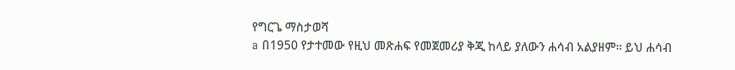የግርጌ ማስታወሻ
a በ1950 የታተመው የዚህ መጽሐፍ የመጀመሪያ ቅጂ ከላይ ያለውን ሐሳብ አልያዘም። ይህ ሐሳብ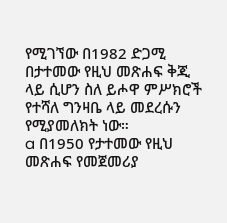የሚገኘው በ1982 ድጋሚ በታተመው የዚህ መጽሐፍ ቅጂ ላይ ሲሆን ስለ ይሖዋ ምሥክሮች የተሻለ ግንዛቤ ላይ መደረሱን የሚያመለክት ነው።
a በ1950 የታተመው የዚህ መጽሐፍ የመጀመሪያ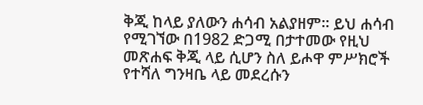ቅጂ ከላይ ያለውን ሐሳብ አልያዘም። ይህ ሐሳብ የሚገኘው በ1982 ድጋሚ በታተመው የዚህ መጽሐፍ ቅጂ ላይ ሲሆን ስለ ይሖዋ ምሥክሮች የተሻለ ግንዛቤ ላይ መደረሱን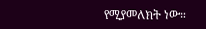የሚያመለክት ነው።